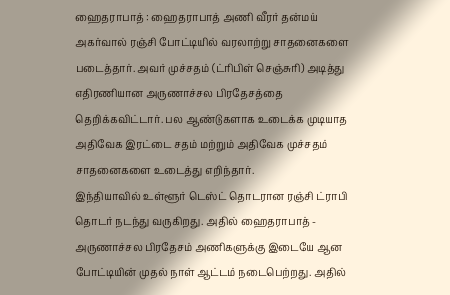ஹைதராபாத் : ஹைதராபாத் அணி வீரர் தன்மய் அகர்வால் ரஞ்சி போட்டியில் வரலாற்று சாதனைகளை படைத்தார். அவர் முச்சதம் (ட்ரிபிள் செஞ்சுரி) அடித்து எதிரணியான அருணாச்சல பிரதேசத்தை தெறிக்கவிட்டார். பல ஆண்டுகளாக உடைக்க முடியாத அதிவேக இரட்டை சதம் மற்றும் அதிவேக முச்சதம் சாதனைகளை உடைத்து எறிந்தார்.
இந்தியாவில் உள்ளூர் டெஸ்ட் தொடரான ரஞ்சி ட்ராபி தொடர் நடந்து வருகிறது. அதில் ஹைதராபாத் - அருணாச்சல பிரதேசம் அணிகளுக்கு இடையே ஆன போட்டியின் முதல் நாள் ஆட்டம் நடைபெற்றது. அதில்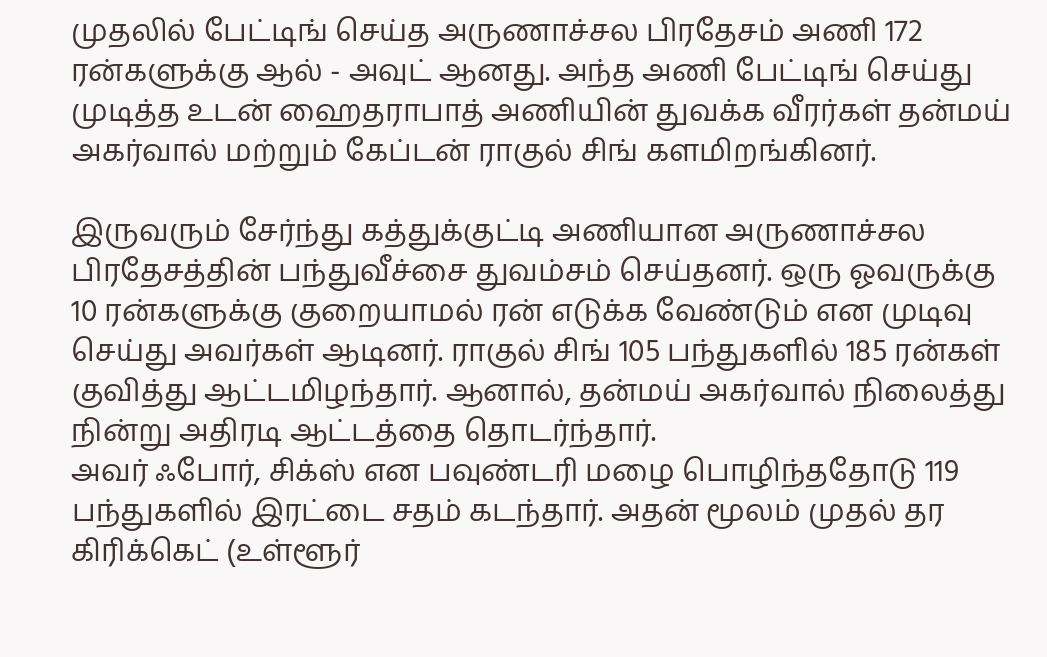முதலில் பேட்டிங் செய்த அருணாச்சல பிரதேசம் அணி 172 ரன்களுக்கு ஆல் - அவுட் ஆனது. அந்த அணி பேட்டிங் செய்து முடித்த உடன் ஹைதராபாத் அணியின் துவக்க வீரர்கள் தன்மய் அகர்வால் மற்றும் கேப்டன் ராகுல் சிங் களமிறங்கினர்.

இருவரும் சேர்ந்து கத்துக்குட்டி அணியான அருணாச்சல பிரதேசத்தின் பந்துவீச்சை துவம்சம் செய்தனர். ஒரு ஓவருக்கு 10 ரன்களுக்கு குறையாமல் ரன் எடுக்க வேண்டும் என முடிவு செய்து அவர்கள் ஆடினர். ராகுல் சிங் 105 பந்துகளில் 185 ரன்கள் குவித்து ஆட்டமிழந்தார். ஆனால், தன்மய் அகர்வால் நிலைத்து நின்று அதிரடி ஆட்டத்தை தொடர்ந்தார்.
அவர் ஃபோர், சிக்ஸ் என பவுண்டரி மழை பொழிந்ததோடு 119 பந்துகளில் இரட்டை சதம் கடந்தார். அதன் மூலம் முதல் தர கிரிக்கெட் (உள்ளூர்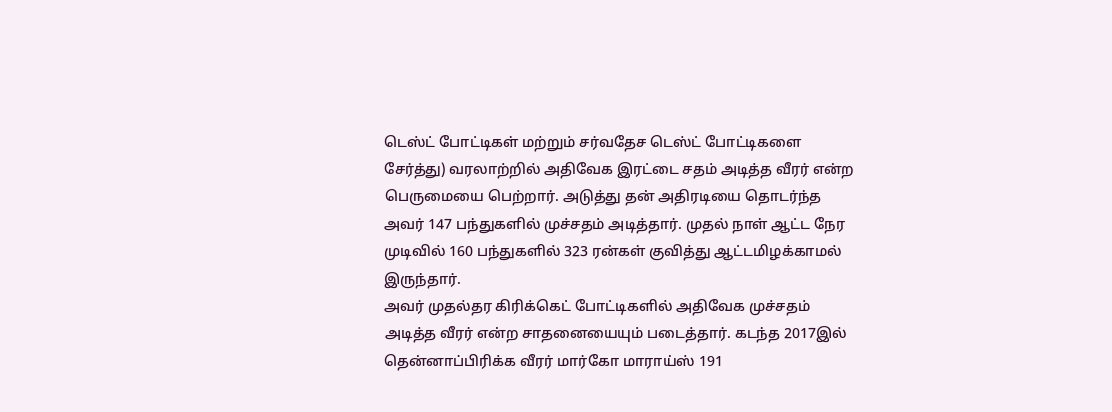டெஸ்ட் போட்டிகள் மற்றும் சர்வதேச டெஸ்ட் போட்டிகளை சேர்த்து) வரலாற்றில் அதிவேக இரட்டை சதம் அடித்த வீரர் என்ற பெருமையை பெற்றார். அடுத்து தன் அதிரடியை தொடர்ந்த அவர் 147 பந்துகளில் முச்சதம் அடித்தார். முதல் நாள் ஆட்ட நேர முடிவில் 160 பந்துகளில் 323 ரன்கள் குவித்து ஆட்டமிழக்காமல் இருந்தார்.
அவர் முதல்தர கிரிக்கெட் போட்டிகளில் அதிவேக முச்சதம் அடித்த வீரர் என்ற சாதனையையும் படைத்தார். கடந்த 2017இல் தென்னாப்பிரிக்க வீரர் மார்கோ மாராய்ஸ் 191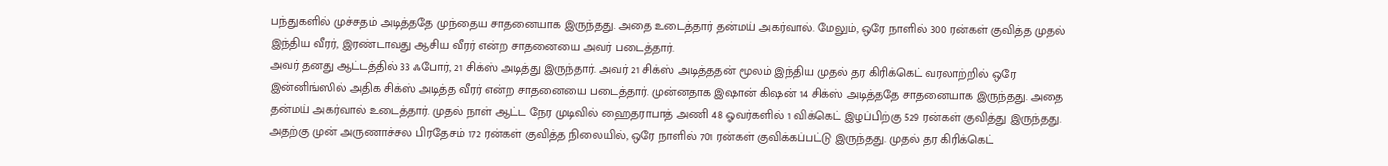பந்துகளில் முச்சதம் அடித்ததே முந்தைய சாதனையாக இருந்தது. அதை உடைத்தார் தன்மய் அகர்வால். மேலும், ஒரே நாளில் 300 ரன்கள் குவித்த முதல் இந்திய வீரர், இரண்டாவது ஆசிய வீரர் என்ற சாதனையை அவர் படைத்தார்.
அவர் தனது ஆட்டத்தில் 33 ஃபோர், 21 சிக்ஸ் அடித்து இருந்தார். அவர் 21 சிக்ஸ் அடித்ததன் மூலம் இந்திய முதல் தர கிரிக்கெட் வரலாற்றில் ஒரே இன்னிங்ஸில் அதிக சிக்ஸ் அடித்த வீரர் என்ற சாதனையை படைத்தார். முன்னதாக இஷான் கிஷன் 14 சிக்ஸ் அடித்ததே சாதனையாக இருந்தது. அதை தன்மய் அகர்வால் உடைத்தார். முதல் நாள் ஆட்ட நேர முடிவில் ஹைதராபாத் அணி 48 ஓவர்களில் 1 விக்கெட் இழப்பிற்கு 529 ரன்கள் குவித்து இருந்தது.
அதற்கு முன் அருணாச்சல பிரதேசம் 172 ரன்கள் குவித்த நிலையில், ஒரே நாளில் 701 ரன்கள் குவிக்கப்பட்டு இருந்தது. முதல் தர கிரிக்கெட்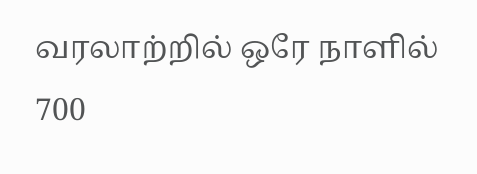வரலாற்றில் ஒரே நாளில் 700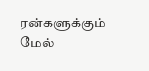ரன்களுக்கும் மேல்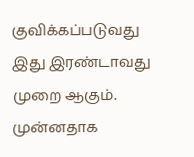குவிக்கப்படுவது இது இரண்டாவது முறை ஆகும். முன்னதாக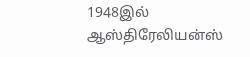1948இல் ஆஸ்திரேலியன்ஸ்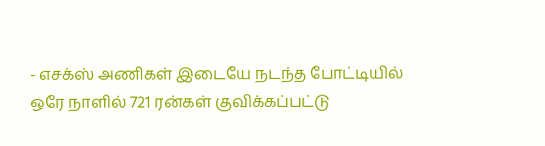- எசக்ஸ் அணிகள் இடையே நடந்த போட்டியில் ஒரே நாளில் 721 ரன்கள் குவிக்கப்பட்டு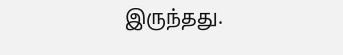இருந்தது.